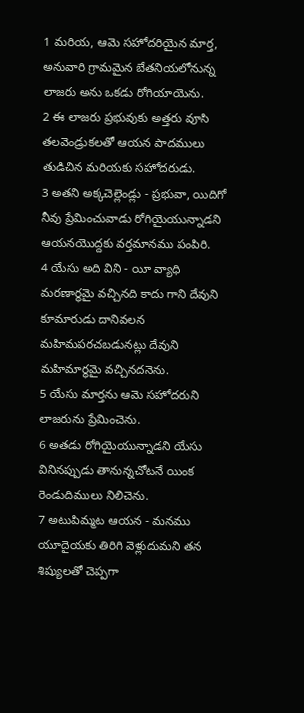1 మరియ, ఆమె సహోదరియైన మార్త, అనువారి గ్రామమైన బేతనియలోనున్న లాజరు అను ఒకడు రోగియాయెను.
2 ఈ లాజరు ప్రభువుకు అత్తరు వూసి తలవెండ్రుకలతో ఆయన పాదములు తుడిచిన మరియకు సహోదరుడు.
3 అతని అక్కచెల్లెండ్లు - ప్రభువా, యిదిగో నీవు ప్రేమించువాడు రోగియైయున్నాడని ఆయనయొద్దకు వర్తమానము పంపిరి.
4 యేసు అది విని - యీ వ్యాధి మరణార్థమై వచ్చినది కాదు గాని దేవుని కూమారుడు దానివలన మహిమపరచబడునట్లు దేవుని మహిమార్థమై వచ్చినదనెను.
5 యేసు మార్తను ఆమె సహోదరుని లాజరును ప్రేమించెను.
6 అతడు రోగియైయున్నాడని యేసు వినినప్పుడు తానున్నచోటనే యింక రెండుదిములు నిలిచెను.
7 అటుపిమ్మట ఆయన - మనము యూదైయకు తిరిగి వెళ్లుదుమని తన శిష్యులతో చెప్పగా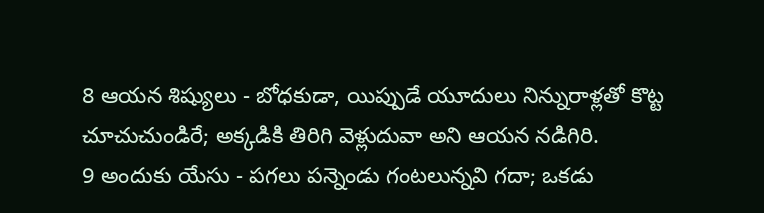8 ఆయన శిష్యులు - బోధకుడా, యిప్పుడే యూదులు నిన్నురాళ్లతో కొట్ట చూచుచుండిరే; అక్కడికి తిరిగి వెళ్లుదువా అని ఆయన నడిగిరి.
9 అందుకు యేసు - పగలు పన్నెండు గంటలున్నవి గదా; ఒకడు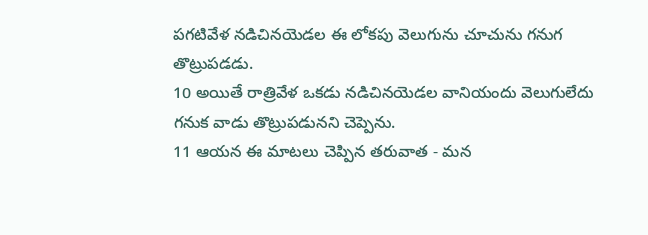పగటివేళ నడిచినయెడల ఈ లోకపు వెలుగును చూచును గనుగ తొట్రుపడడు.
10 అయితే రాత్రివేళ ఒకడు నడిచినయెడల వానియందు వెలుగులేదు గనుక వాడు తొట్రుపడునని చెప్పెను.
11 ఆయన ఈ మాటలు చెప్పిన తరువాత - మన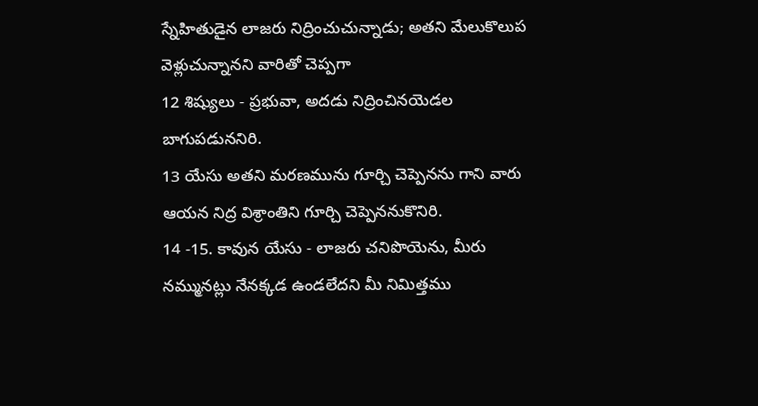స్నేహితుడైన లాజరు నిద్రించుచున్నాడు; అతని మేలుకొలుప వెళ్లుచున్నానని వారితో చెప్పగా
12 శిష్యులు - ప్రభువా, అదడు నిద్రించినయెడల బాగుపడుననిరి.
13 యేసు అతని మరణమును గూర్చి చెప్పెనను గాని వారు ఆయన నిద్ర విశ్రాంతిని గూర్చి చెప్పెననుకొనిరి.
14 -15. కావున యేసు - లాజరు చనిపొయెను, మీరు నమ్మునట్లు నేనక్కడ ఉండలేదని మీ నిమిత్తము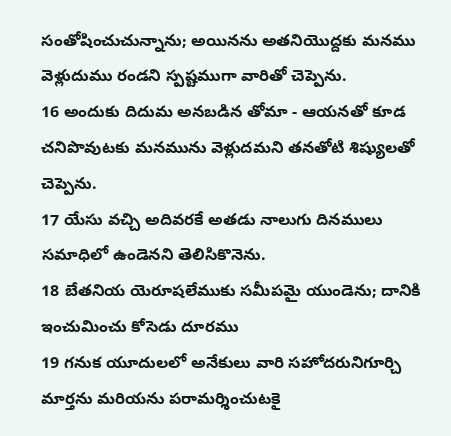సంతోషించుచున్నాను; అయినను అతనియొద్దకు మనము వెళ్లుదుము రండని స్పష్టముగా వారితో చెప్పెను.
16 అందుకు దిదుమ అనబడిన తోమా - ఆయనతో కూడ చనిపొవుటకు మనమును వెళ్లుదమని తనతోటి శిష్యులతో చెప్పెను.
17 యేసు వచ్చి అదివరకే అతడు నాలుగు దినములు సమాధిలో ఉండెనని తెలిసికొనెను.
18 బేతనియ యెరూషలేముకు సమీపమై యుండెను; దానికి ఇంచుమించు కోసెడు దూరము
19 గనుక యూదులలో అనేకులు వారి సహోదరునిగూర్చి మార్తను మరియను పరామర్శించుటకై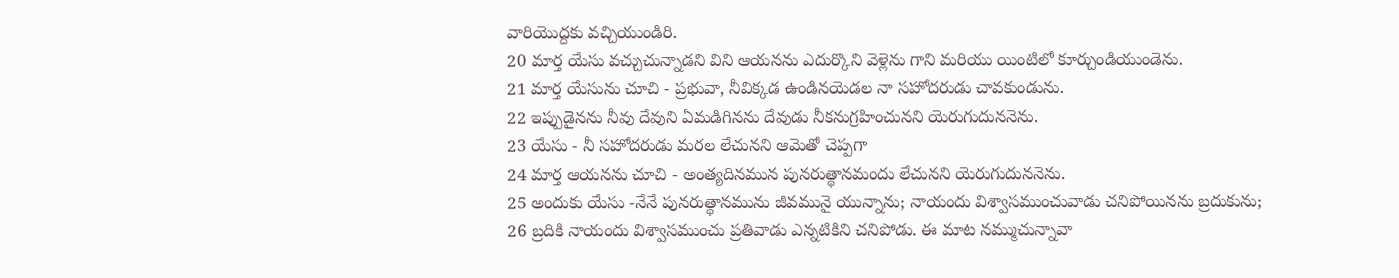వారియొద్దకు వచ్చియుండిరి.
20 మార్త యేసు వచ్చుచున్నాడని విని ఆయనను ఎదుర్కొని వెళ్లెను గాని మరియు యింటిలో కూర్చుండియుండెను.
21 మార్త యేసును చూచి - ప్రభువా, నీవిక్కడ ఉండినయెడల నా సహోదరుడు చావకుండును.
22 ఇప్పుడైనను నీవు దేవుని ఏమడిగినను దేవుడు నీకనుగ్రహించునని యెరుగుదుననెను.
23 యేసు - నీ సహోదరుడు మరల లేచునని ఆమెతో చెప్పగా
24 మార్త ఆయనను చూచి - అంత్యదినమున పునరుత్థానమందు లేచునని యెరుగుదుననెను.
25 అందుకు యేసు -నేనే పునరుత్థానమును జీవమునై యున్నాను; నాయందు విశ్వాసముంచువాడు చనిపోయినను బ్రదుకును;
26 బ్రదికి నాయందు విశ్వాసముంచు ప్రతివాడు ఎన్నటికిని చనిపోడు. ఈ మాట నమ్ముచున్నావా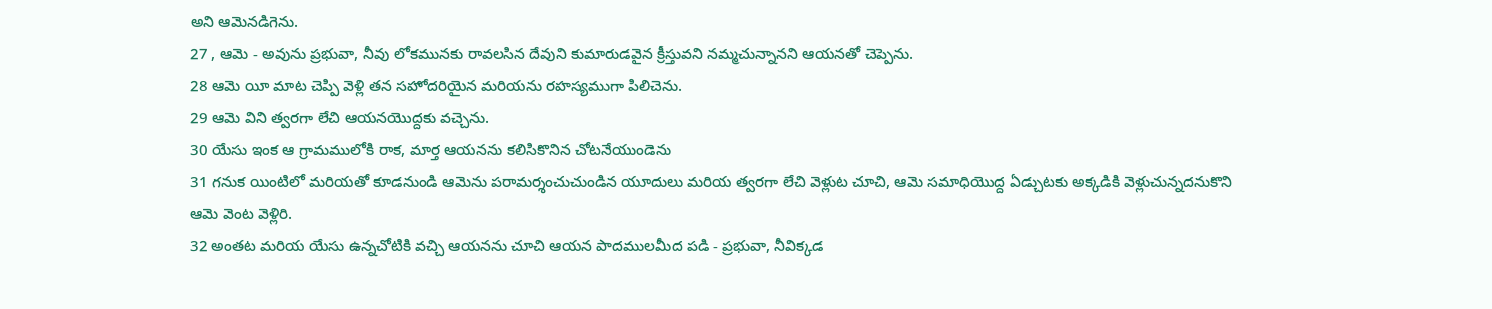అని ఆమెనడిగెను.
27 , ఆమె - అవును ప్రభువా, నీవు లోకమునకు రావలసిన దేవుని కుమారుడవైన క్రీస్తువని నమ్మచున్నానని ఆయనతో చెప్పెను.
28 ఆమె యీ మాట చెప్పి వెళ్లి తన సహోదరియైన మరియను రహస్యముగా పిలిచెను.
29 ఆమె విని త్వరగా లేచి ఆయనయొద్దకు వచ్చెను.
30 యేసు ఇంక ఆ గ్రామములోకి రాక, మార్త ఆయనను కలిసికొనిన చోటనేయుండెను
31 గనుక యింటిలో మరియతో కూడనుండి ఆమెను పరామర్శంచుచుండిన యూదులు మరియ త్వరగా లేచి వెళ్లుట చూచి, ఆమె సమాధియొద్ద ఏడ్చుటకు అక్కడికి వెళ్లుచున్నదనుకొని ఆమె వెంట వెళ్లిరి.
32 అంతట మరియ యేసు ఉన్నచోటికి వచ్చి ఆయనను చూచి ఆయన పాదములమీద పడి - ప్రభువా, నీవిక్కడ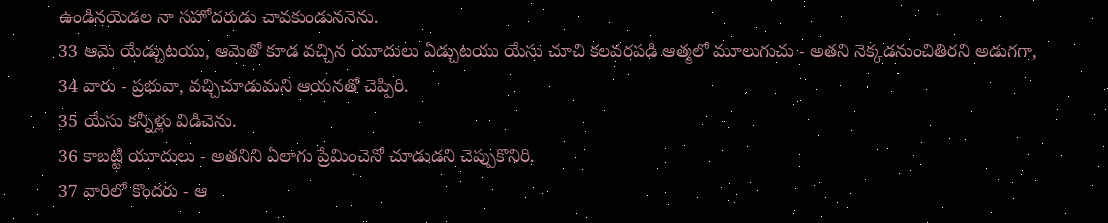ఉండినయెడల నా సహోదరుడు చావకుండుననెను.
33 ఆమె యేడ్చుటయు, ఆమెతో కూడ వచ్చిన యూదులు ఏడ్చుటయు యేసు చూచి కలవరపడి ఆత్మలో మూలుగుచు - అతని నెక్కడనుంచితిరని అడుగగా,
34 వారు - ప్రభువా, వచ్చిచూడుమని ఆయనతో చెప్పిరి.
35 యేసు కన్నీళ్లు విడిచెను.
36 కాబట్టి యూదులు - అతనిని ఏలాగు ప్రేమించెనో చూడుడని చెప్పుకొనిరి.
37 వారిలో కొందరు - ఆ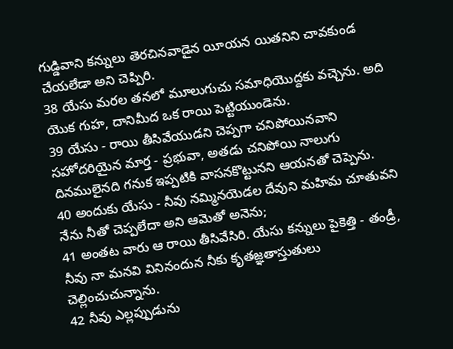గుడ్డివాని కన్నులు తెరచినవాడైన యీయన యితనిని చావకుండ చేయలేడా అని చెప్పిరి.
38 యేసు మరల తనలో మూలుగుచు సమాధియొద్దకు వచ్చెను. అది యొక గుహ, దానిమీద ఒక రాయి పెట్టియుండెను.
39 యేసు - రాయి తీసివేయుడని చెప్పగా చనిపోయినవాని సహోదరియైన మార్త - ప్రభువా, అతడు చనిపోయి నాలుగు దినములైనది గనుక ఇప్పటికి వాసనకొట్టునని ఆయనతో చెప్పెను.
40 అందుకు యేసు - నీవు నమ్మినయెడల దేవుని మహిమ చూతువని నేను నీతో చెప్పలేదా అని ఆమెతో అనెను;
41 అంతట వారు ఆ రాయి తీసివేసిరి. యేసు కన్నులు పైకెత్తి - తండ్రీ, నీవు నా మనవి వినినందున నీకు కృతజ్ఞతాస్తుతులు చెల్లించుచున్నాను.
42 నీవు ఎల్లప్పుడును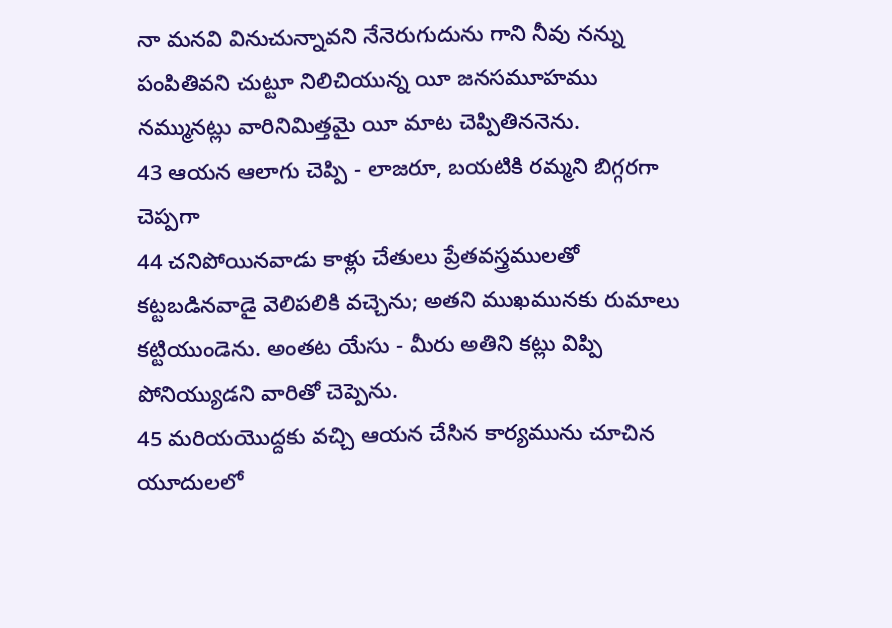నా మనవి వినుచున్నావని నేనెరుగుదును గాని నీవు నన్ను పంపితివని చుట్టూ నిలిచియున్న యీ జనసమూహము నమ్మునట్లు వారినిమిత్తమై యీ మాట చెప్పితిననెను.
43 ఆయన ఆలాగు చెప్పి - లాజరూ, బయటికి రమ్మని బిగ్గరగా చెప్పగా
44 చనిపోయినవాడు కాళ్లు చేతులు ప్రేతవస్త్రములతో కట్టబడినవాడై వెలిపలికి వచ్చెను; అతని ముఖమునకు రుమాలు కట్టియుండెను. అంతట యేసు - మీరు అతిని కట్లు విప్పి పోనియ్యుడని వారితో చెప్పెను.
45 మరియయొద్దకు వచ్చి ఆయన చేసిన కార్యమును చూచిన యూదులలో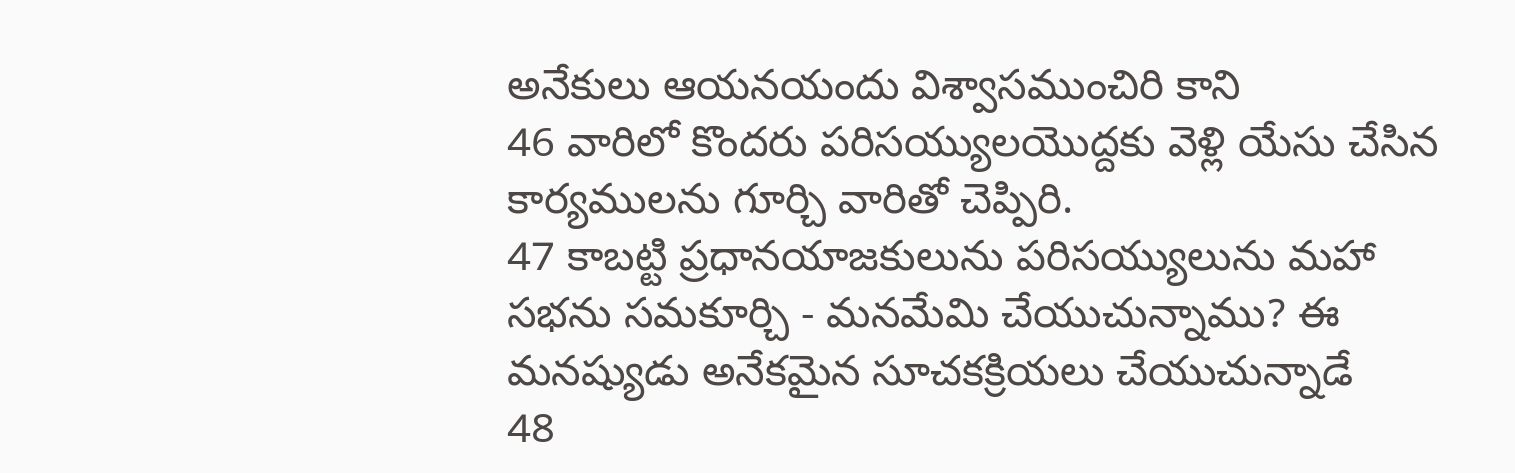అనేకులు ఆయనయందు విశ్వాసముంచిరి కాని
46 వారిలో కొందరు పరిసయ్యులయొద్దకు వెళ్లి యేసు చేసిన కార్యములను గూర్చి వారితో చెప్పిరి.
47 కాబట్టి ప్రధానయాజకులును పరిసయ్యులును మహా సభను సమకూర్చి - మనమేమి చేయుచున్నాము? ఈ మనష్యుడు అనేకమైన సూచకక్రియలు చేయుచున్నాడే
48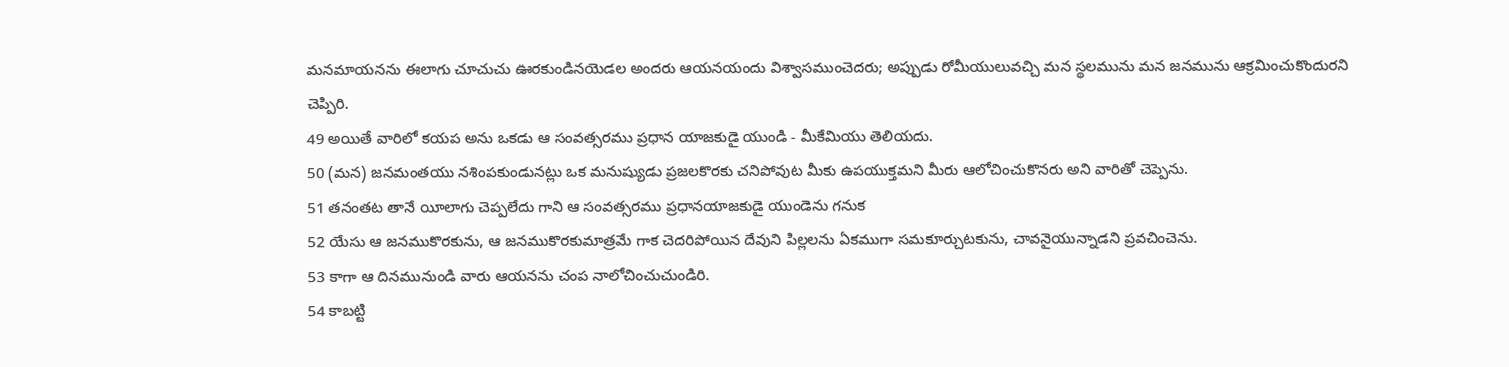మనమాయనను ఈలాగు చూచుచు ఊరకుండినయెడల అందరు ఆయనయందు విశ్వాసముంచెదరు; అప్పుడు రోమీయులువచ్చి మన స్థలమును మన జనమును ఆక్రమించుకొందురని చెప్పిరి.
49 అయితే వారిలో కయప అను ఒకడు ఆ సంవత్సరము ప్రధాన యాజకుడై యుండి - మీకేమియు తెలియదు.
50 (మన) జనమంతయు నశింపకుండునట్లు ఒక మనుష్యుడు ప్రజలకొరకు చనిపోవుట మీకు ఉపయుక్తమని మీరు ఆలోచించుకొనరు అని వారితో చెప్పెను.
51 తనంతట తానే యీలాగు చెప్పలేదు గాని ఆ సంవత్సరము ప్రధానయాజకుడై యుండెను గనుక
52 యేసు ఆ జనముకొరకును, ఆ జనముకొరకుమాత్రమే గాక చెదరిపోయిన దేవుని పిల్లలను ఏకముగా సమకూర్చుటకును, చావనైయున్నాడని ప్రవచించెను.
53 కాగా ఆ దినమునుండి వారు ఆయనను చంప నాలోచించుచుండిరి.
54 కాబట్టి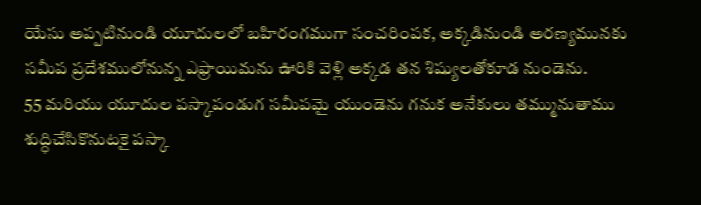యేసు అప్పటినుండి యూదులలో బహిరంగముగా సంచరింపక, అక్కడినుండి అరణ్యమునకు సమీప ప్రదేశములోనున్న ఎఫ్రాయిమను ఊరికి వెళ్లి అక్కడ తన శిష్యులతోకూడ నుండెను.
55 మరియు యూదుల పస్కాపండుగ సమీపమై యుండెను గనుక అనేకులు తమ్మునుతాము శుద్ధిచేసికొనుటకై పస్కా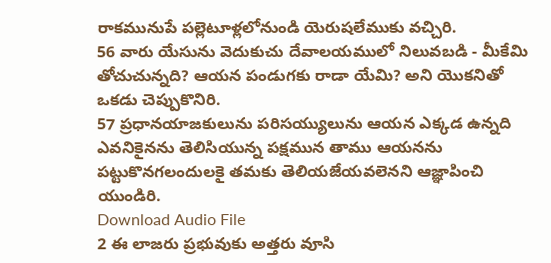రాకమునుపే పల్లెటూళ్లలోనుండి యెరుషలేముకు వచ్చిరి.
56 వారు యేసును వెదుకుచు దేవాలయములో నిలువబడి - మీకేమి తోచుచున్నది? ఆయన పండుగకు రాడా యేమి? అని యొకనితో ఒకడు చెప్పుకొనిరి.
57 ప్రధానయాజకులును పరిసయ్యులును ఆయన ఎక్కడ ఉన్నది ఎవనికైనను తెలిసియున్న పక్షమున తాము ఆయనను పట్టుకొనగలందులకై తమకు తెలియజేయవలెనని ఆజ్ఞాపించి యుండిరి.
Download Audio File
2 ఈ లాజరు ప్రభువుకు అత్తరు వూసి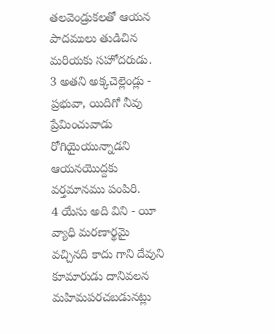తలవెండ్రుకలతో ఆయన పాదములు తుడిచిన మరియకు సహోదరుడు.
3 అతని అక్కచెల్లెండ్లు - ప్రభువా, యిదిగో నీవు ప్రేమించువాడు రోగియైయున్నాడని ఆయనయొద్దకు వర్తమానము పంపిరి.
4 యేసు అది విని - యీ వ్యాధి మరణార్థమై వచ్చినది కాదు గాని దేవుని కూమారుడు దానివలన మహిమపరచబడునట్లు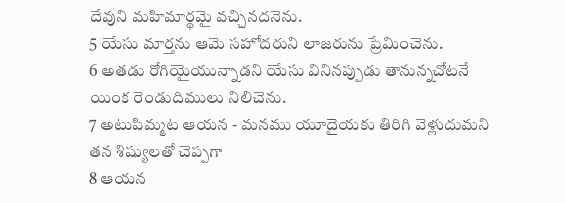దేవుని మహిమార్థమై వచ్చినదనెను.
5 యేసు మార్తను ఆమె సహోదరుని లాజరును ప్రేమించెను.
6 అతడు రోగియైయున్నాడని యేసు వినినప్పుడు తానున్నచోటనే యింక రెండుదిములు నిలిచెను.
7 అటుపిమ్మట ఆయన - మనము యూదైయకు తిరిగి వెళ్లుదుమని తన శిష్యులతో చెప్పగా
8 ఆయన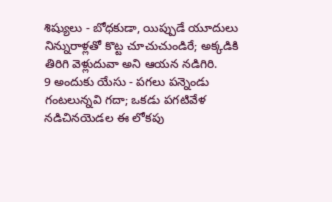శిష్యులు - బోధకుడా, యిప్పుడే యూదులు నిన్నురాళ్లతో కొట్ట చూచుచుండిరే; అక్కడికి తిరిగి వెళ్లుదువా అని ఆయన నడిగిరి.
9 అందుకు యేసు - పగలు పన్నెండు గంటలున్నవి గదా; ఒకడు పగటివేళ నడిచినయెడల ఈ లోకపు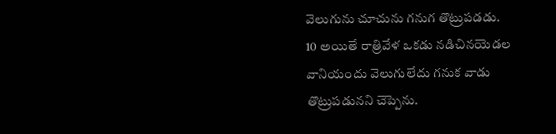వెలుగును చూచును గనుగ తొట్రుపడడు.
10 అయితే రాత్రివేళ ఒకడు నడిచినయెడల వానియందు వెలుగులేదు గనుక వాడు తొట్రుపడునని చెప్పెను.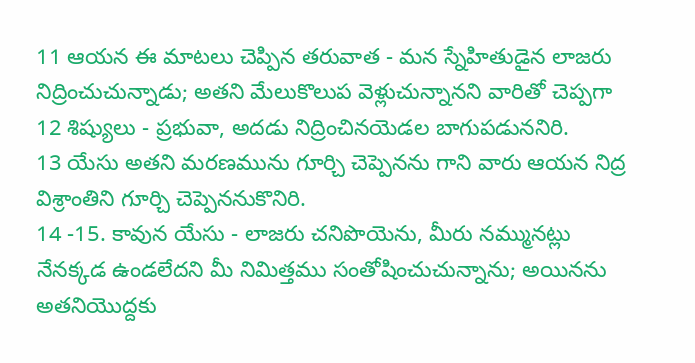11 ఆయన ఈ మాటలు చెప్పిన తరువాత - మన స్నేహితుడైన లాజరు నిద్రించుచున్నాడు; అతని మేలుకొలుప వెళ్లుచున్నానని వారితో చెప్పగా
12 శిష్యులు - ప్రభువా, అదడు నిద్రించినయెడల బాగుపడుననిరి.
13 యేసు అతని మరణమును గూర్చి చెప్పెనను గాని వారు ఆయన నిద్ర విశ్రాంతిని గూర్చి చెప్పెననుకొనిరి.
14 -15. కావున యేసు - లాజరు చనిపొయెను, మీరు నమ్మునట్లు నేనక్కడ ఉండలేదని మీ నిమిత్తము సంతోషించుచున్నాను; అయినను అతనియొద్దకు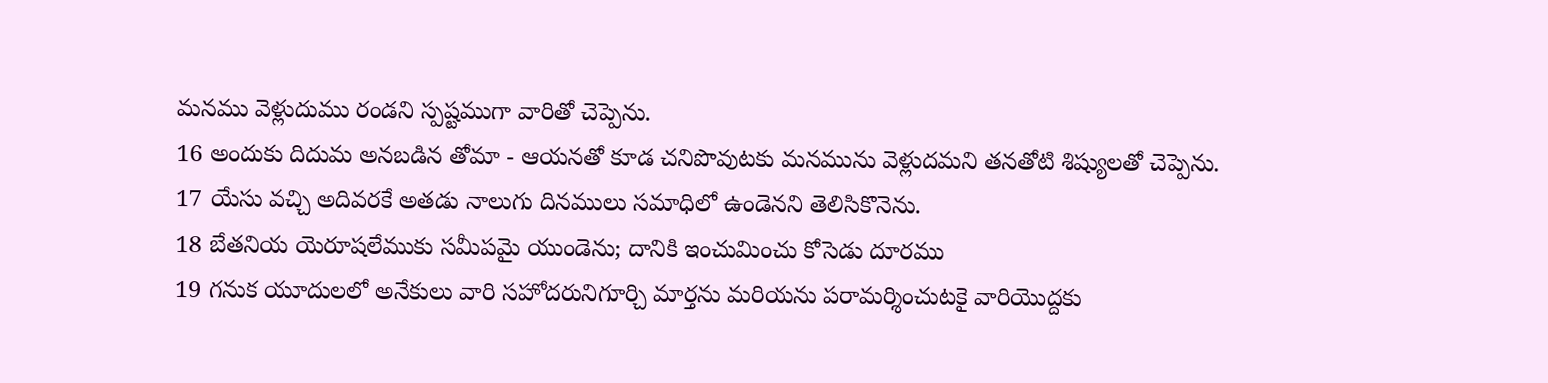మనము వెళ్లుదుము రండని స్పష్టముగా వారితో చెప్పెను.
16 అందుకు దిదుమ అనబడిన తోమా - ఆయనతో కూడ చనిపొవుటకు మనమును వెళ్లుదమని తనతోటి శిష్యులతో చెప్పెను.
17 యేసు వచ్చి అదివరకే అతడు నాలుగు దినములు సమాధిలో ఉండెనని తెలిసికొనెను.
18 బేతనియ యెరూషలేముకు సమీపమై యుండెను; దానికి ఇంచుమించు కోసెడు దూరము
19 గనుక యూదులలో అనేకులు వారి సహోదరునిగూర్చి మార్తను మరియను పరామర్శించుటకై వారియొద్దకు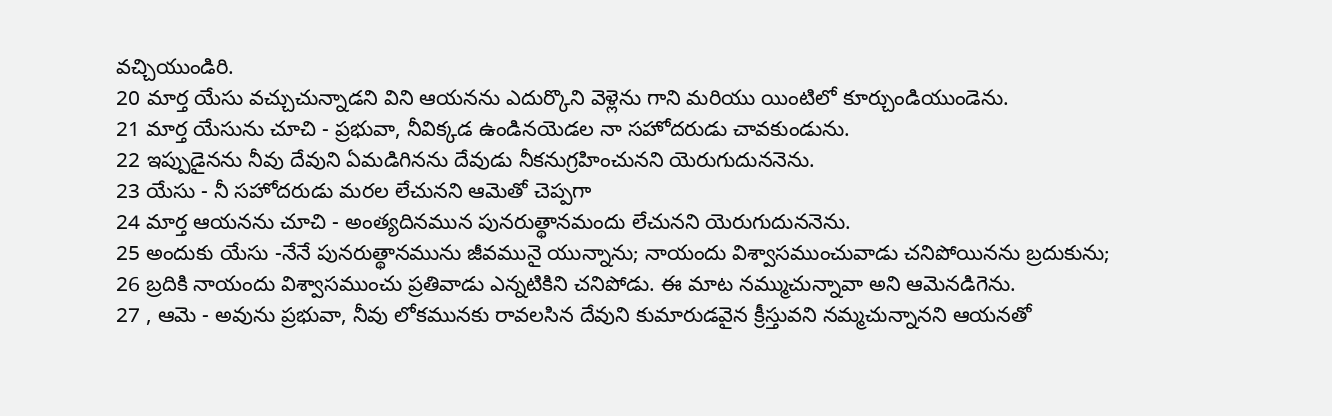వచ్చియుండిరి.
20 మార్త యేసు వచ్చుచున్నాడని విని ఆయనను ఎదుర్కొని వెళ్లెను గాని మరియు యింటిలో కూర్చుండియుండెను.
21 మార్త యేసును చూచి - ప్రభువా, నీవిక్కడ ఉండినయెడల నా సహోదరుడు చావకుండును.
22 ఇప్పుడైనను నీవు దేవుని ఏమడిగినను దేవుడు నీకనుగ్రహించునని యెరుగుదుననెను.
23 యేసు - నీ సహోదరుడు మరల లేచునని ఆమెతో చెప్పగా
24 మార్త ఆయనను చూచి - అంత్యదినమున పునరుత్థానమందు లేచునని యెరుగుదుననెను.
25 అందుకు యేసు -నేనే పునరుత్థానమును జీవమునై యున్నాను; నాయందు విశ్వాసముంచువాడు చనిపోయినను బ్రదుకును;
26 బ్రదికి నాయందు విశ్వాసముంచు ప్రతివాడు ఎన్నటికిని చనిపోడు. ఈ మాట నమ్ముచున్నావా అని ఆమెనడిగెను.
27 , ఆమె - అవును ప్రభువా, నీవు లోకమునకు రావలసిన దేవుని కుమారుడవైన క్రీస్తువని నమ్మచున్నానని ఆయనతో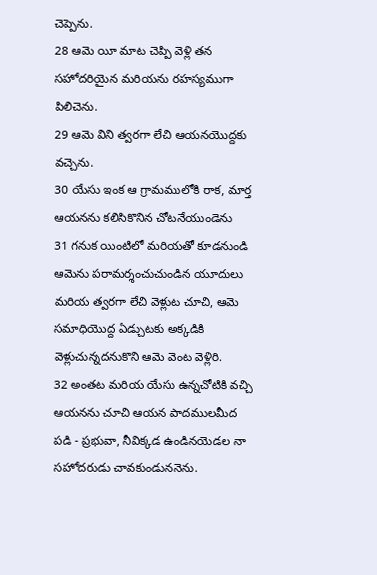చెప్పెను.
28 ఆమె యీ మాట చెప్పి వెళ్లి తన సహోదరియైన మరియను రహస్యముగా పిలిచెను.
29 ఆమె విని త్వరగా లేచి ఆయనయొద్దకు వచ్చెను.
30 యేసు ఇంక ఆ గ్రామములోకి రాక, మార్త ఆయనను కలిసికొనిన చోటనేయుండెను
31 గనుక యింటిలో మరియతో కూడనుండి ఆమెను పరామర్శంచుచుండిన యూదులు మరియ త్వరగా లేచి వెళ్లుట చూచి, ఆమె సమాధియొద్ద ఏడ్చుటకు అక్కడికి వెళ్లుచున్నదనుకొని ఆమె వెంట వెళ్లిరి.
32 అంతట మరియ యేసు ఉన్నచోటికి వచ్చి ఆయనను చూచి ఆయన పాదములమీద పడి - ప్రభువా, నీవిక్కడ ఉండినయెడల నా సహోదరుడు చావకుండుననెను.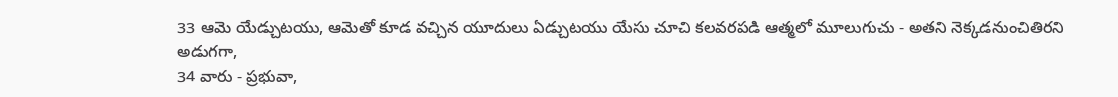33 ఆమె యేడ్చుటయు, ఆమెతో కూడ వచ్చిన యూదులు ఏడ్చుటయు యేసు చూచి కలవరపడి ఆత్మలో మూలుగుచు - అతని నెక్కడనుంచితిరని అడుగగా,
34 వారు - ప్రభువా,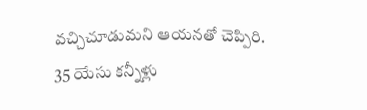వచ్చిచూడుమని ఆయనతో చెప్పిరి.
35 యేసు కన్నీళ్లు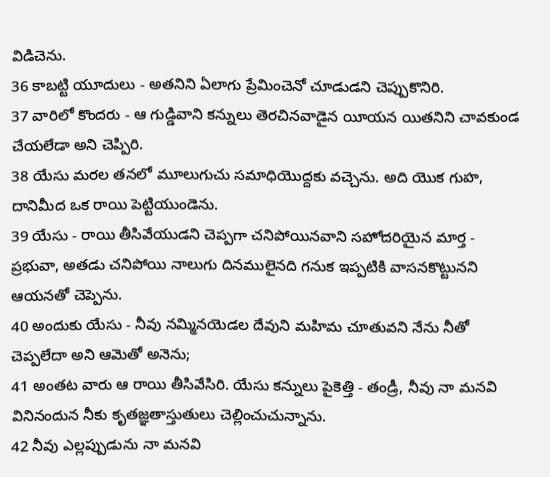విడిచెను.
36 కాబట్టి యూదులు - అతనిని ఏలాగు ప్రేమించెనో చూడుడని చెప్పుకొనిరి.
37 వారిలో కొందరు - ఆ గుడ్డివాని కన్నులు తెరచినవాడైన యీయన యితనిని చావకుండ చేయలేడా అని చెప్పిరి.
38 యేసు మరల తనలో మూలుగుచు సమాధియొద్దకు వచ్చెను. అది యొక గుహ, దానిమీద ఒక రాయి పెట్టియుండెను.
39 యేసు - రాయి తీసివేయుడని చెప్పగా చనిపోయినవాని సహోదరియైన మార్త - ప్రభువా, అతడు చనిపోయి నాలుగు దినములైనది గనుక ఇప్పటికి వాసనకొట్టునని ఆయనతో చెప్పెను.
40 అందుకు యేసు - నీవు నమ్మినయెడల దేవుని మహిమ చూతువని నేను నీతో చెప్పలేదా అని ఆమెతో అనెను;
41 అంతట వారు ఆ రాయి తీసివేసిరి. యేసు కన్నులు పైకెత్తి - తండ్రీ, నీవు నా మనవి వినినందున నీకు కృతజ్ఞతాస్తుతులు చెల్లించుచున్నాను.
42 నీవు ఎల్లప్పుడును నా మనవి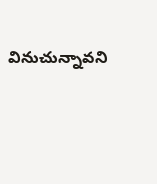వినుచున్నావని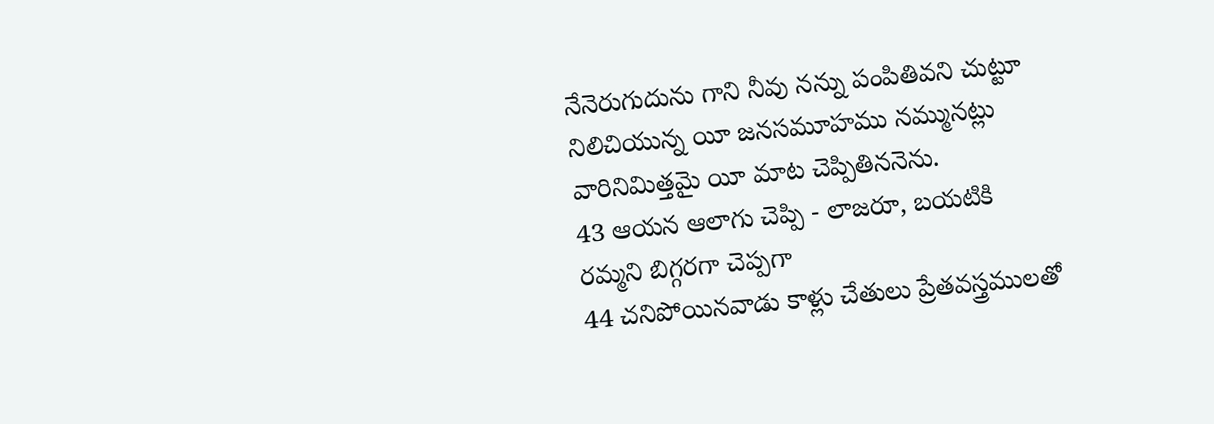నేనెరుగుదును గాని నీవు నన్ను పంపితివని చుట్టూ నిలిచియున్న యీ జనసమూహము నమ్మునట్లు వారినిమిత్తమై యీ మాట చెప్పితిననెను.
43 ఆయన ఆలాగు చెప్పి - లాజరూ, బయటికి రమ్మని బిగ్గరగా చెప్పగా
44 చనిపోయినవాడు కాళ్లు చేతులు ప్రేతవస్త్రములతో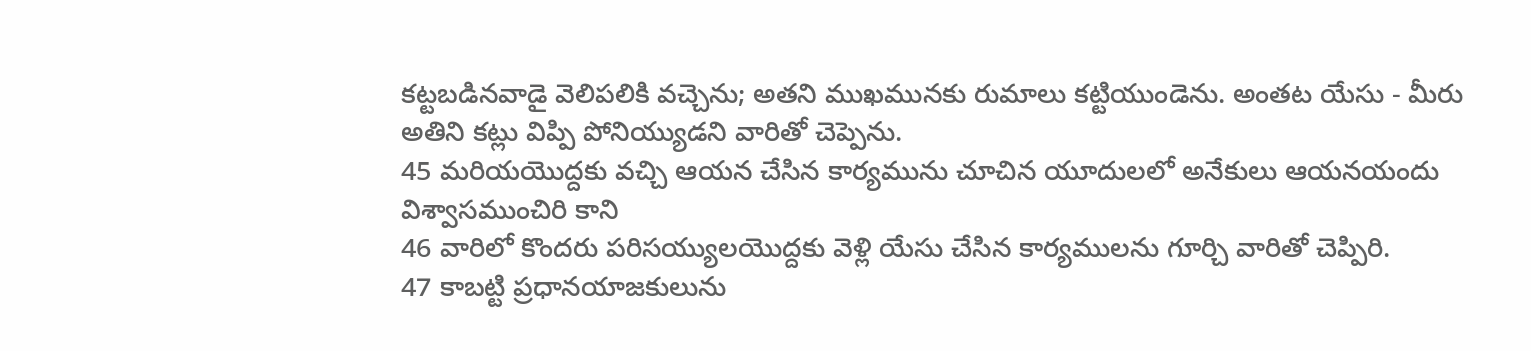కట్టబడినవాడై వెలిపలికి వచ్చెను; అతని ముఖమునకు రుమాలు కట్టియుండెను. అంతట యేసు - మీరు అతిని కట్లు విప్పి పోనియ్యుడని వారితో చెప్పెను.
45 మరియయొద్దకు వచ్చి ఆయన చేసిన కార్యమును చూచిన యూదులలో అనేకులు ఆయనయందు విశ్వాసముంచిరి కాని
46 వారిలో కొందరు పరిసయ్యులయొద్దకు వెళ్లి యేసు చేసిన కార్యములను గూర్చి వారితో చెప్పిరి.
47 కాబట్టి ప్రధానయాజకులును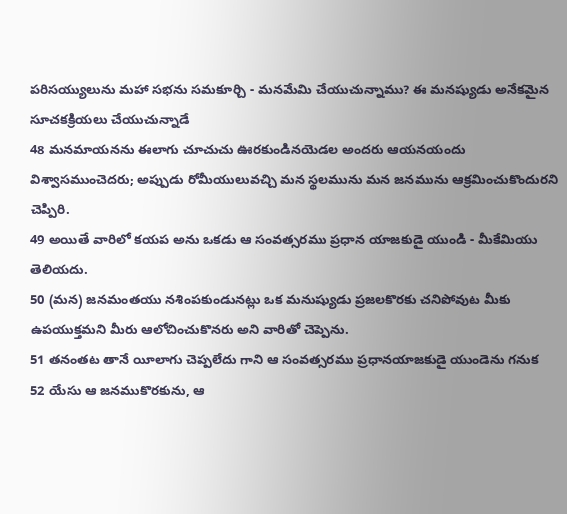పరిసయ్యులును మహా సభను సమకూర్చి - మనమేమి చేయుచున్నాము? ఈ మనష్యుడు అనేకమైన సూచకక్రియలు చేయుచున్నాడే
48 మనమాయనను ఈలాగు చూచుచు ఊరకుండినయెడల అందరు ఆయనయందు విశ్వాసముంచెదరు; అప్పుడు రోమీయులువచ్చి మన స్థలమును మన జనమును ఆక్రమించుకొందురని చెప్పిరి.
49 అయితే వారిలో కయప అను ఒకడు ఆ సంవత్సరము ప్రధాన యాజకుడై యుండి - మీకేమియు తెలియదు.
50 (మన) జనమంతయు నశింపకుండునట్లు ఒక మనుష్యుడు ప్రజలకొరకు చనిపోవుట మీకు ఉపయుక్తమని మీరు ఆలోచించుకొనరు అని వారితో చెప్పెను.
51 తనంతట తానే యీలాగు చెప్పలేదు గాని ఆ సంవత్సరము ప్రధానయాజకుడై యుండెను గనుక
52 యేసు ఆ జనముకొరకును, ఆ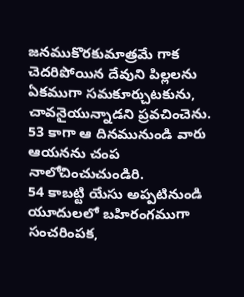జనముకొరకుమాత్రమే గాక చెదరిపోయిన దేవుని పిల్లలను ఏకముగా సమకూర్చుటకును, చావనైయున్నాడని ప్రవచించెను.
53 కాగా ఆ దినమునుండి వారు ఆయనను చంప నాలోచించుచుండిరి.
54 కాబట్టి యేసు అప్పటినుండి యూదులలో బహిరంగముగా సంచరింపక,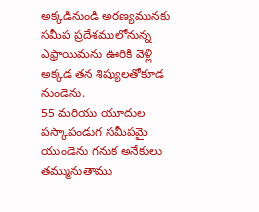అక్కడినుండి అరణ్యమునకు సమీప ప్రదేశములోనున్న ఎఫ్రాయిమను ఊరికి వెళ్లి అక్కడ తన శిష్యులతోకూడ నుండెను.
55 మరియు యూదుల పస్కాపండుగ సమీపమై యుండెను గనుక అనేకులు తమ్మునుతాము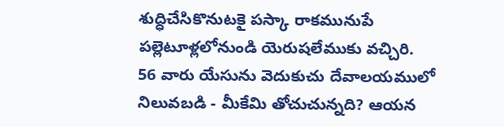శుద్ధిచేసికొనుటకై పస్కా రాకమునుపే పల్లెటూళ్లలోనుండి యెరుషలేముకు వచ్చిరి.
56 వారు యేసును వెదుకుచు దేవాలయములో నిలువబడి - మీకేమి తోచుచున్నది? ఆయన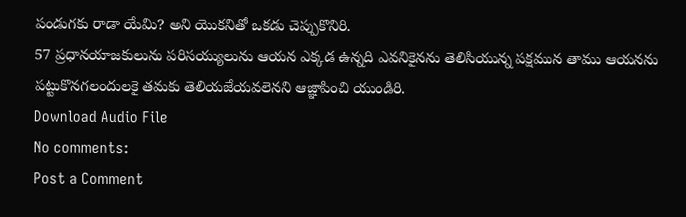పండుగకు రాడా యేమి? అని యొకనితో ఒకడు చెప్పుకొనిరి.
57 ప్రధానయాజకులును పరిసయ్యులును ఆయన ఎక్కడ ఉన్నది ఎవనికైనను తెలిసియున్న పక్షమున తాము ఆయనను పట్టుకొనగలందులకై తమకు తెలియజేయవలెనని ఆజ్ఞాపించి యుండిరి.
Download Audio File
No comments:
Post a Comment